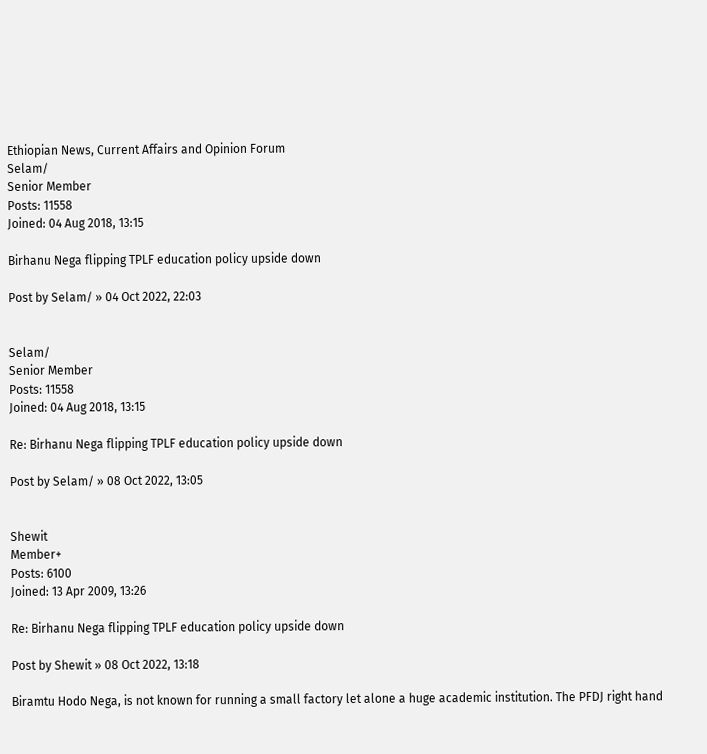Ethiopian News, Current Affairs and Opinion Forum
Selam/
Senior Member
Posts: 11558
Joined: 04 Aug 2018, 13:15

Birhanu Nega flipping TPLF education policy upside down

Post by Selam/ » 04 Oct 2022, 22:03


Selam/
Senior Member
Posts: 11558
Joined: 04 Aug 2018, 13:15

Re: Birhanu Nega flipping TPLF education policy upside down

Post by Selam/ » 08 Oct 2022, 13:05


Shewit
Member+
Posts: 6100
Joined: 13 Apr 2009, 13:26

Re: Birhanu Nega flipping TPLF education policy upside down

Post by Shewit » 08 Oct 2022, 13:18

Biramtu Hodo Nega, is not known for running a small factory let alone a huge academic institution. The PFDJ right hand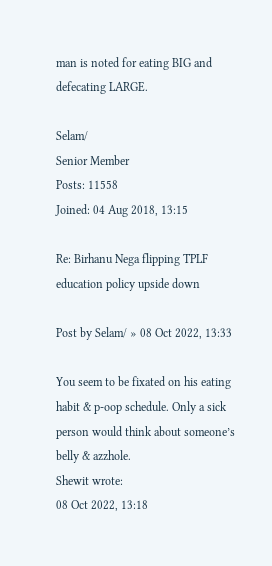man is noted for eating BIG and defecating LARGE.

Selam/
Senior Member
Posts: 11558
Joined: 04 Aug 2018, 13:15

Re: Birhanu Nega flipping TPLF education policy upside down

Post by Selam/ » 08 Oct 2022, 13:33

You seem to be fixated on his eating habit & p-oop schedule. Only a sick person would think about someone’s belly & azzhole.
Shewit wrote:
08 Oct 2022, 13:18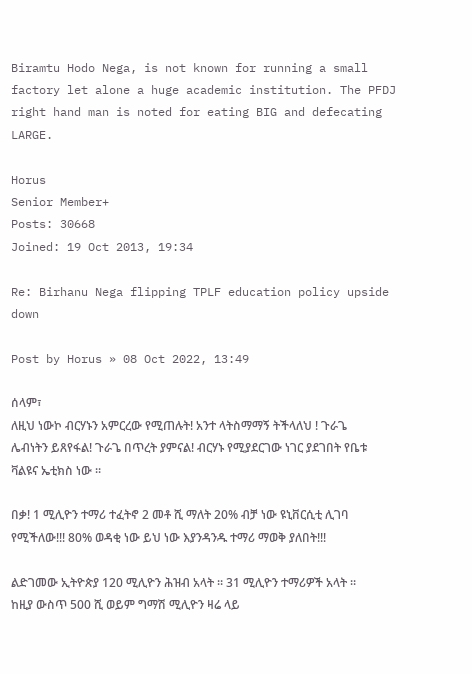Biramtu Hodo Nega, is not known for running a small factory let alone a huge academic institution. The PFDJ right hand man is noted for eating BIG and defecating LARGE.

Horus
Senior Member+
Posts: 30668
Joined: 19 Oct 2013, 19:34

Re: Birhanu Nega flipping TPLF education policy upside down

Post by Horus » 08 Oct 2022, 13:49

ሰላም፣
ለዚህ ነውኮ ብርሃኑን አምርረው የሚጠሉት! አንተ ላትስማማኝ ትችላለህ ! ጉራጌ ሌብነትን ይጸየፋል! ጉራጌ በጥረት ያምናል! ብርሃኑ የሚያደርገው ነገር ያደገበት የቤቱ ቫልዩና ኤቲክስ ነው ።

በቃ! 1 ሚሊዮን ተማሪ ተፈትኖ 2 መቶ ሺ ማለት 20% ብቻ ነው ዩኒቨርሲቲ ሊገባ የሚችለው!!! 80% ወዳቂ ነው ይህ ነው እያንዳንዱ ተማሪ ማወቅ ያለበት!!!

ልድገመው ኢትዮጵያ 120 ሚሊዮን ሕዝብ አላት ። 31 ሚሊዮን ተማሪዎች አላት ። ከዚያ ውስጥ 500 ሺ ወይም ግማሽ ሚሊዮን ዛሬ ላይ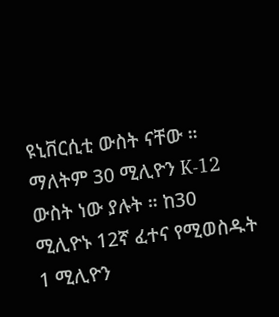ዩኒቨርሲቲ ውስት ናቸው ። ማለትም 30 ሚሊዮን K-12 ውስት ነው ያሉት ። ከ30 ሚሊዮኑ 12ኛ ፈተና የሚወስዱት 1 ሚሊዮን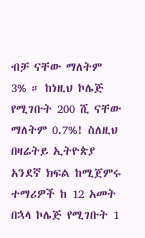ብቻ ናቸው ማለትም 3% ። ከነዚህ ኮሌጅ የሚገቡት 200 ሺ ናቸው ማለትም 0.7%! ስለዚህ በዛሬትይ ኢትዮጵያ አንደኛ ክፍል ከሚጀምሩ ተማሪዎች ከ 12 አመት በኋላ ኮሌጅ የሚገቡት 1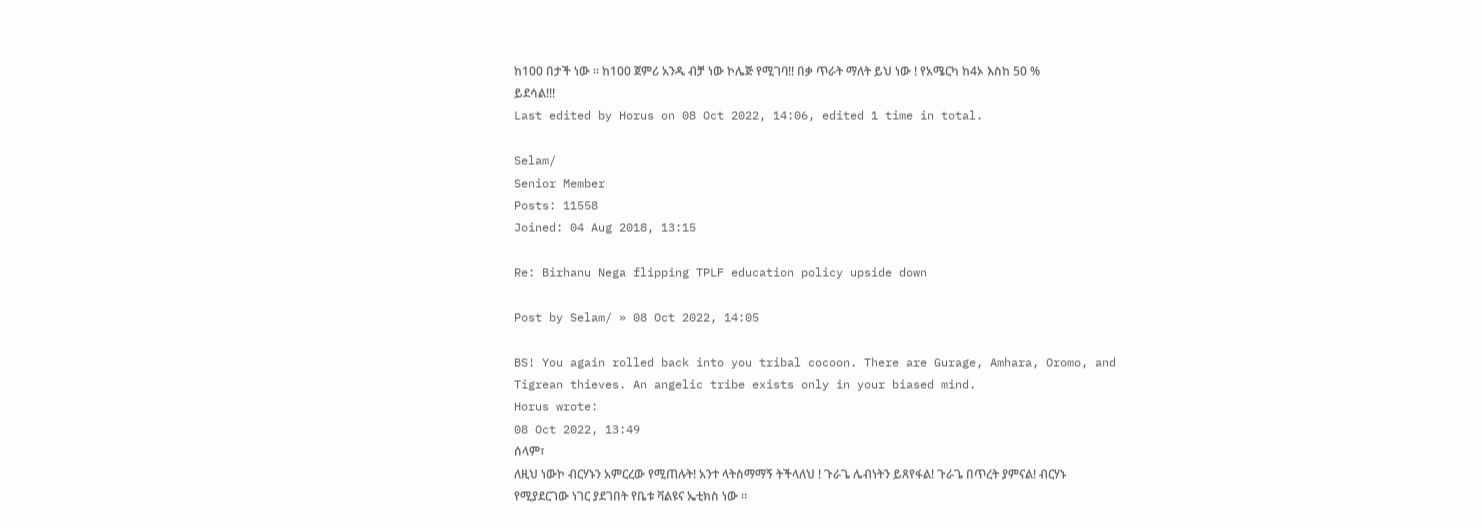ከ100 በታች ነው ። ከ100 ጀምሪ አንዱ ብቻ ነው ኮሌጅ የሚገባ!! በቃ ጥራት ማለት ይህ ነው ! የአሜርካ ከ4ኦ እስከ 50 % ይደሳል!!!
Last edited by Horus on 08 Oct 2022, 14:06, edited 1 time in total.

Selam/
Senior Member
Posts: 11558
Joined: 04 Aug 2018, 13:15

Re: Birhanu Nega flipping TPLF education policy upside down

Post by Selam/ » 08 Oct 2022, 14:05

BS! You again rolled back into you tribal cocoon. There are Gurage, Amhara, Oromo, and Tigrean thieves. An angelic tribe exists only in your biased mind.
Horus wrote:
08 Oct 2022, 13:49
ሰላም፣
ለዚህ ነውኮ ብርሃኑን አምርረው የሚጠሉት! አንተ ላትስማማኝ ትችላለህ ! ጉራጌ ሌብነትን ይጸየፋል! ጉራጌ በጥረት ያምናል! ብርሃኑ የሚያደርገው ነገር ያደገበት የቤቱ ቫልዩና ኤቲክስ ነው ።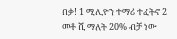በቃ! 1 ሚሊዮን ተማሪ ተፈትኖ 2 መቶ ሺ ማለት 20% ብቻ ነው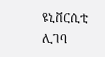ዩኒቨርሲቲ ሊገባ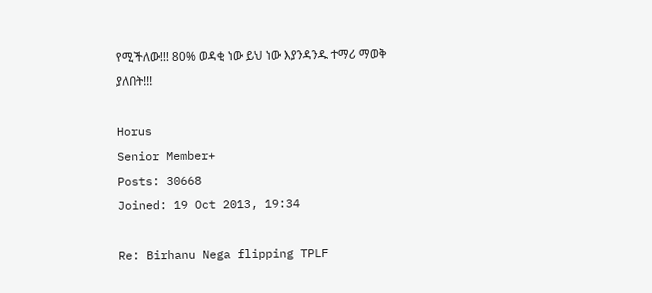የሚችለው!!! 80% ወዳቂ ነው ይህ ነው እያንዳንዱ ተማሪ ማወቅ ያለበት!!!

Horus
Senior Member+
Posts: 30668
Joined: 19 Oct 2013, 19:34

Re: Birhanu Nega flipping TPLF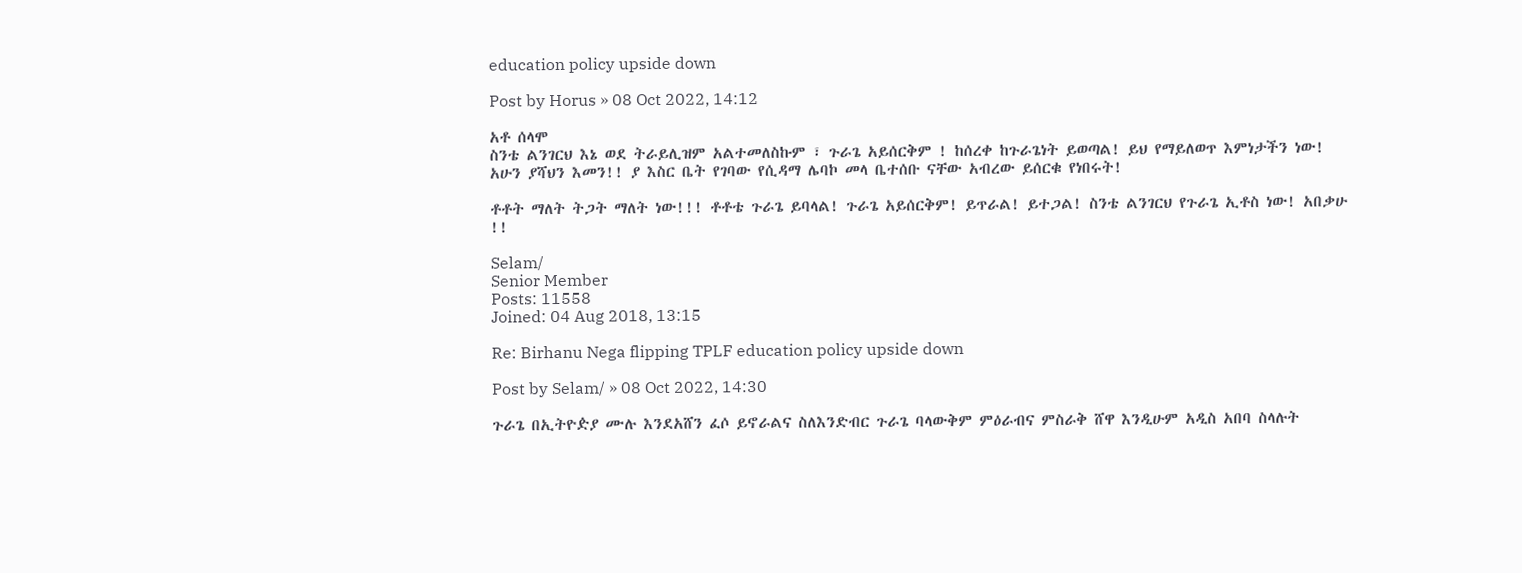education policy upside down

Post by Horus » 08 Oct 2022, 14:12

አቶ ሰላሞ
ስንቴ ልንገርህ እኔ ወደ ትራይሊዝም አልተመለስኩም ፣ ጉራጌ አይሰርቅም ! ከሰረቀ ከጉራጌነት ይወጣል! ይህ የማይለወጥ እምነታችን ነው! አሁን ያሻህን እመን!! ያ እስር ቤት የገባው የሲዳማ ሌባኮ መላ ቤተሰቡ ናቸው አብረው ይሰርቁ የነበሩት!

ቶቶት ማለት ትጋት ማለት ነው!!! ቶቶቴ ጉራጌ ይባላል! ጉራጌ አይሰርቅም! ይጥራል! ይተጋል! ስንቴ ልንገርህ የጉራጌ ኢቶስ ነው! አበቃሁ !!

Selam/
Senior Member
Posts: 11558
Joined: 04 Aug 2018, 13:15

Re: Birhanu Nega flipping TPLF education policy upside down

Post by Selam/ » 08 Oct 2022, 14:30

ጉራጌ በኢትዮዽያ ሙሉ እንደአሸን ፈሶ ይኖራልና ስለእንድብር ጉራጌ ባላውቅም ምዕራብና ምስራቅ ሸዋ እንዲሁም አዲስ አበባ ስላሉት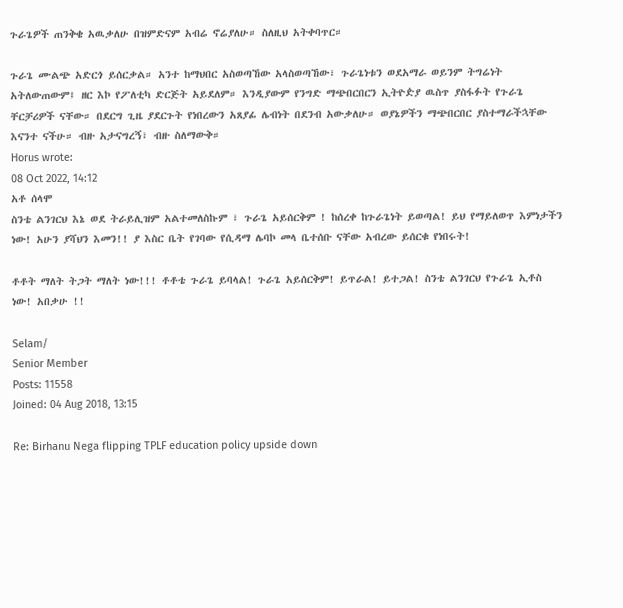ጉራጌዎች ጠንቅቄ አዉቃለሁ በዝምድናም አብሬ ኖሬያለሁ። ስለዚህ አትቀባጥር።

ጉራጌ ሙልጭ አድርጎ ይሰርቃል። አንተ ከማህበር አስወጣኸው አላስወጣኸው፣ ጉራጌነቱን ወደአማራ ወይንም ትግሬነት አትለውጠውም፤ ዘር እኮ የፖለቲካ ድርጅት አይደለም። እንዲያውም የንግድ ማጭበርበርን ኢትዮዽያ ዉስጥ ያስፋፉት የጉራጌ ቸርቻሪዎች ናቸው። በደርግ ጊዜ ያደርጉት የነበረውን አጸያፊ ሌብነት በደንብ አውቃለሁ። ወያኔዎችን ማጭበርበር ያስተማራችኋቸው እናንተ ናችሁ። ብዙ አታናግረኝ፣ ብዙ ስለማውቅ።
Horus wrote:
08 Oct 2022, 14:12
አቶ ሰላሞ
ስንቴ ልንገርህ እኔ ወደ ትራይሊዝም አልተመለስኩም ፣ ጉራጌ አይሰርቅም ! ከሰረቀ ከጉራጌነት ይወጣል! ይህ የማይለወጥ እምነታችን ነው! አሁን ያሻህን እመን!! ያ እስር ቤት የገባው የሲዳማ ሌባኮ መላ ቤተሰቡ ናቸው አብረው ይሰርቁ የነበሩት!

ቶቶት ማለት ትጋት ማለት ነው!!! ቶቶቴ ጉራጌ ይባላል! ጉራጌ አይሰርቅም! ይጥራል! ይተጋል! ስንቴ ልንገርህ የጉራጌ ኢቶስ ነው! አበቃሁ !!

Selam/
Senior Member
Posts: 11558
Joined: 04 Aug 2018, 13:15

Re: Birhanu Nega flipping TPLF education policy upside down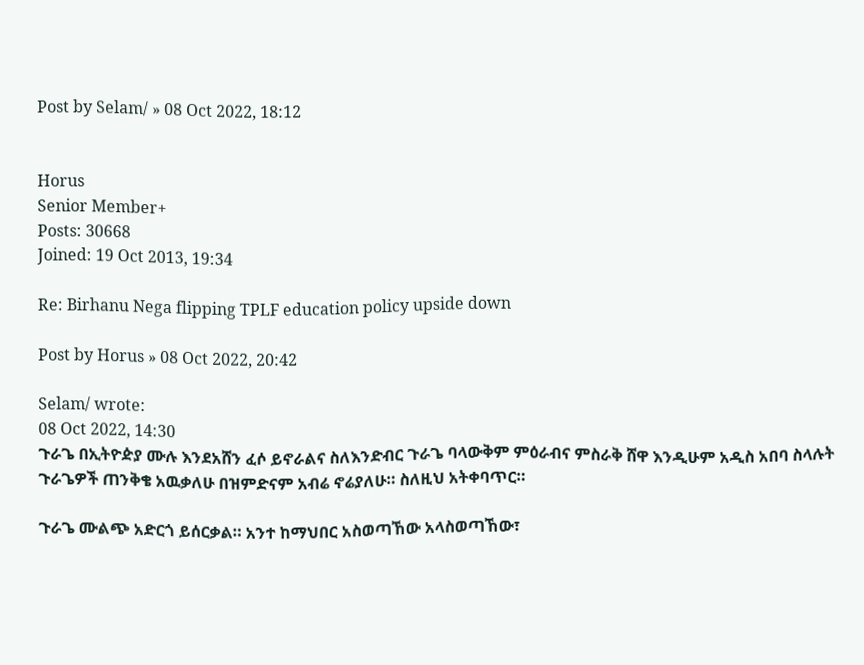Post by Selam/ » 08 Oct 2022, 18:12


Horus
Senior Member+
Posts: 30668
Joined: 19 Oct 2013, 19:34

Re: Birhanu Nega flipping TPLF education policy upside down

Post by Horus » 08 Oct 2022, 20:42

Selam/ wrote:
08 Oct 2022, 14:30
ጉራጌ በኢትዮዽያ ሙሉ እንደአሸን ፈሶ ይኖራልና ስለእንድብር ጉራጌ ባላውቅም ምዕራብና ምስራቅ ሸዋ እንዲሁም አዲስ አበባ ስላሉት ጉራጌዎች ጠንቅቄ አዉቃለሁ በዝምድናም አብሬ ኖሬያለሁ። ስለዚህ አትቀባጥር።

ጉራጌ ሙልጭ አድርጎ ይሰርቃል። አንተ ከማህበር አስወጣኸው አላስወጣኸው፣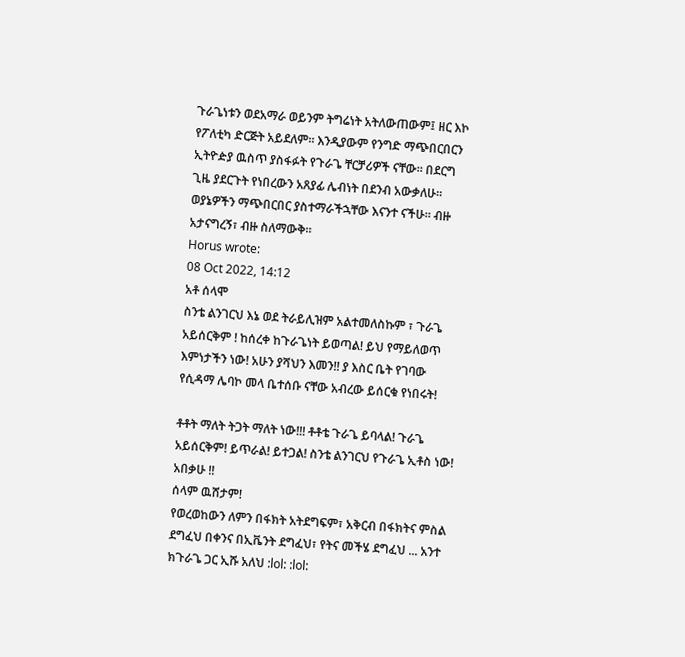ጉራጌነቱን ወደአማራ ወይንም ትግሬነት አትለውጠውም፤ ዘር እኮ የፖለቲካ ድርጅት አይደለም። እንዲያውም የንግድ ማጭበርበርን ኢትዮዽያ ዉስጥ ያስፋፉት የጉራጌ ቸርቻሪዎች ናቸው። በደርግ ጊዜ ያደርጉት የነበረውን አጸያፊ ሌብነት በደንብ አውቃለሁ። ወያኔዎችን ማጭበርበር ያስተማራችኋቸው እናንተ ናችሁ። ብዙ አታናግረኝ፣ ብዙ ስለማውቅ።
Horus wrote:
08 Oct 2022, 14:12
አቶ ሰላሞ
ስንቴ ልንገርህ እኔ ወደ ትራይሊዝም አልተመለስኩም ፣ ጉራጌ አይሰርቅም ! ከሰረቀ ከጉራጌነት ይወጣል! ይህ የማይለወጥ እምነታችን ነው! አሁን ያሻህን እመን!! ያ እስር ቤት የገባው የሲዳማ ሌባኮ መላ ቤተሰቡ ናቸው አብረው ይሰርቁ የነበሩት!

ቶቶት ማለት ትጋት ማለት ነው!!! ቶቶቴ ጉራጌ ይባላል! ጉራጌ አይሰርቅም! ይጥራል! ይተጋል! ስንቴ ልንገርህ የጉራጌ ኢቶስ ነው! አበቃሁ !!
ሰላም ዉሸታም!
የወረወከውን ለምን በፋክት አትደግፍም፣ አቅርብ በፋክትና ምስል ደግፈህ በቀንና በኢቬንት ደግፈህ፣ የትና መችሄ ደግፈህ ... አንተ ክጉራጌ ጋር ኢሹ አለህ :lol: :lol: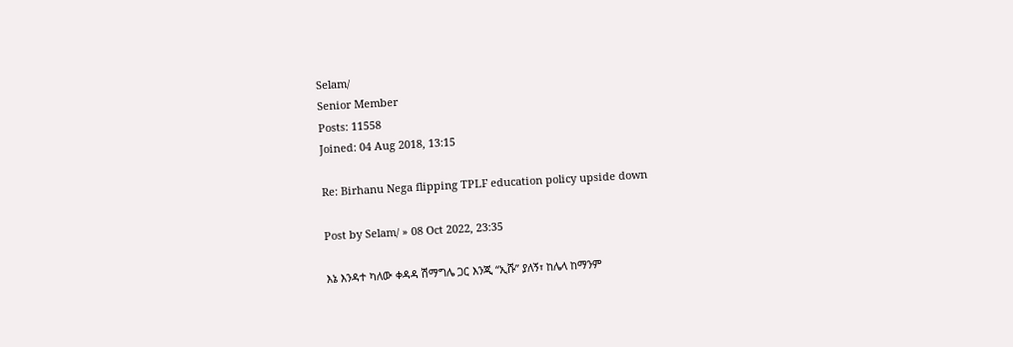Selam/
Senior Member
Posts: 11558
Joined: 04 Aug 2018, 13:15

Re: Birhanu Nega flipping TPLF education policy upside down

Post by Selam/ » 08 Oct 2022, 23:35

እኔ እንዳተ ካለው ቀዳዳ ሽማግሌ ጋር እንጂ “ኢሹ” ያለኝ፣ ከሌላ ከማንም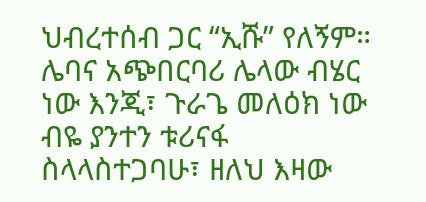ህብረተሰብ ጋር “ኢሹ” የለኝም። ሌባና አጭበርባሪ ሌላው ብሄር ነው እንጂ፣ ጉራጌ መለዕክ ነው ብዬ ያንተን ቱሪናፋ ስላላስተጋባሁ፣ ዘለህ እዛው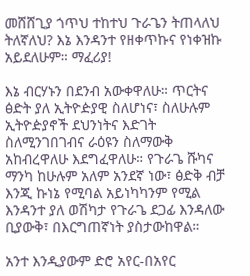መሸሸጊያ ጎጥህ ተከተህ ጉራጌን ትጠላለህ ትለኛለህ? እኔ እንዳንተ የዘቀጥኩና የነቀዝኩ አይደለሁም። ማፈሪያ!

እኔ ብርሃኑን በደንብ አውቀዋለሁ። ጥርትና ፅድት ያለ ኢትዮዽያዊ ስለሆነና፣ ስለሁሉም ኢትዮዽያኖች ደህንነትና እድገት ስለሚንገበገብና ራዕዩን ስለማውቅ አከብረዋለሁ እደግፈዋለሁ። የጉራጌ ሹካና ማንካ ከሁሉም አለም አንደኛ ነው፣ ፅድቅ ብቻ እንጂ ኩነኔ የሚባል አይነካካንም የሚል እንዳንተ ያለ ወሽካታ የጉራጌ ደጋፊ እንዳለው ቢያውቅ፣ በእርግጠኛነት ያስታውከዋል።

አንተ እንዲያውም ድሮ አየር-በአየር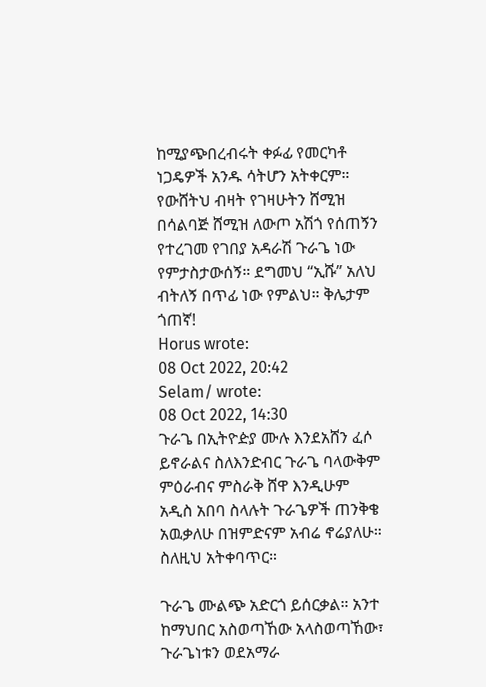ከሚያጭበረብሩት ቀፉፊ የመርካቶ ነጋዴዎች አንዱ ሳትሆን አትቀርም። የውሸትህ ብዛት የገዛሁትን ሸሚዝ በሳልባጅ ሸሚዝ ለውጦ አሽጎ የሰጠኝን የተረገመ የገበያ አዳራሽ ጉራጌ ነው የምታስታውሰኝ። ደግመህ “ኢሹ” አለህ ብትለኝ በጥፊ ነው የምልህ። ቅሌታም ጎጠኛ!
Horus wrote:
08 Oct 2022, 20:42
Selam/ wrote:
08 Oct 2022, 14:30
ጉራጌ በኢትዮዽያ ሙሉ እንደአሸን ፈሶ ይኖራልና ስለእንድብር ጉራጌ ባላውቅም ምዕራብና ምስራቅ ሸዋ እንዲሁም አዲስ አበባ ስላሉት ጉራጌዎች ጠንቅቄ አዉቃለሁ በዝምድናም አብሬ ኖሬያለሁ። ስለዚህ አትቀባጥር።

ጉራጌ ሙልጭ አድርጎ ይሰርቃል። አንተ ከማህበር አስወጣኸው አላስወጣኸው፣ ጉራጌነቱን ወደአማራ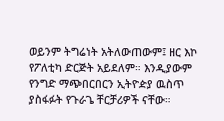ወይንም ትግሬነት አትለውጠውም፤ ዘር እኮ የፖለቲካ ድርጅት አይደለም። እንዲያውም የንግድ ማጭበርበርን ኢትዮዽያ ዉስጥ ያስፋፉት የጉራጌ ቸርቻሪዎች ናቸው።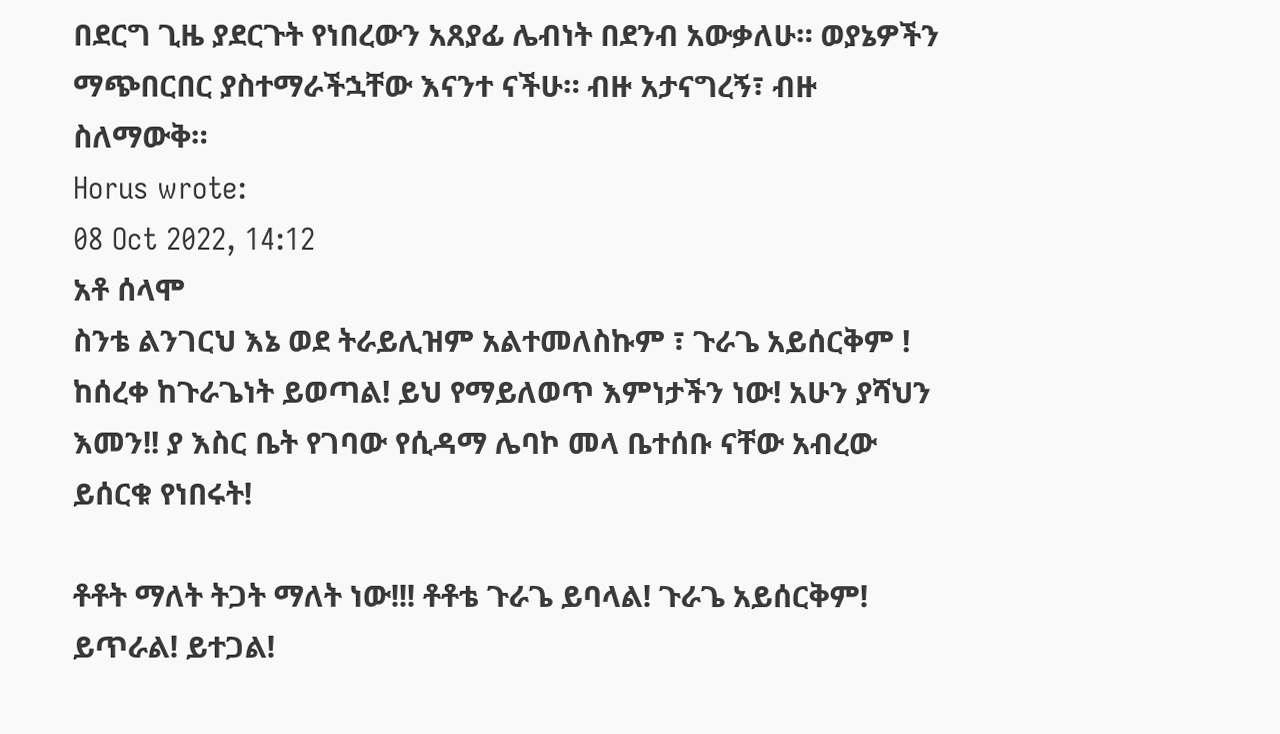በደርግ ጊዜ ያደርጉት የነበረውን አጸያፊ ሌብነት በደንብ አውቃለሁ። ወያኔዎችን ማጭበርበር ያስተማራችኋቸው እናንተ ናችሁ። ብዙ አታናግረኝ፣ ብዙ ስለማውቅ።
Horus wrote:
08 Oct 2022, 14:12
አቶ ሰላሞ
ስንቴ ልንገርህ እኔ ወደ ትራይሊዝም አልተመለስኩም ፣ ጉራጌ አይሰርቅም ! ከሰረቀ ከጉራጌነት ይወጣል! ይህ የማይለወጥ እምነታችን ነው! አሁን ያሻህን እመን!! ያ እስር ቤት የገባው የሲዳማ ሌባኮ መላ ቤተሰቡ ናቸው አብረው ይሰርቁ የነበሩት!

ቶቶት ማለት ትጋት ማለት ነው!!! ቶቶቴ ጉራጌ ይባላል! ጉራጌ አይሰርቅም! ይጥራል! ይተጋል!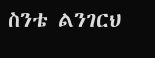ስንቴ ልንገርህ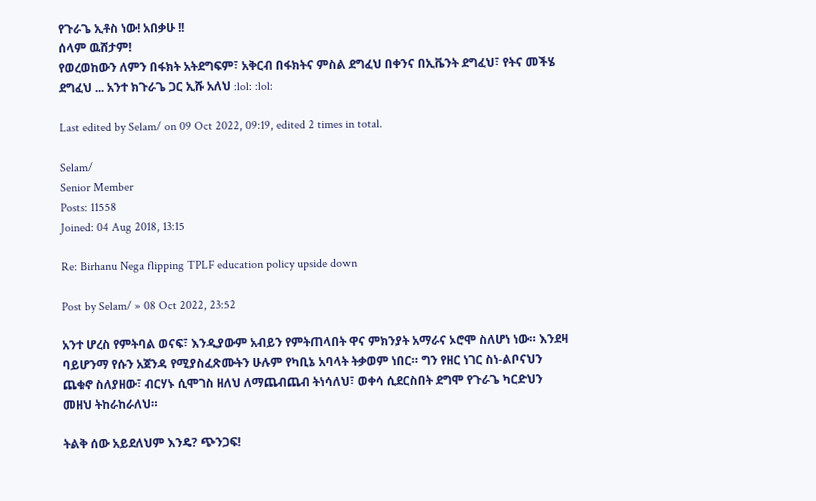የጉራጌ ኢቶስ ነው! አበቃሁ !!
ሰላም ዉሸታም!
የወረወከውን ለምን በፋክት አትደግፍም፣ አቅርብ በፋክትና ምስል ደግፈህ በቀንና በኢቬንት ደግፈህ፣ የትና መችሄ ደግፈህ ... አንተ ክጉራጌ ጋር ኢሹ አለህ :lol: :lol:

Last edited by Selam/ on 09 Oct 2022, 09:19, edited 2 times in total.

Selam/
Senior Member
Posts: 11558
Joined: 04 Aug 2018, 13:15

Re: Birhanu Nega flipping TPLF education policy upside down

Post by Selam/ » 08 Oct 2022, 23:52

አንተ ሆረስ የምትባል ወናፍ፣ እንዲያውም አብይን የምትጠላበት ዋና ምክንያት አማራና ኦሮሞ ስለሆነ ነው። እንደዛ ባይሆንማ የሱን አጀንዳ የሚያስፈጽሙትን ሁሉም የካቢኔ አባላት ትቃወም ነበር። ግን የዘር ነገር ስነ-ልቦናህን ጨቁኖ ስለያዘው፣ ብርሃኑ ሲሞገስ ዘለህ ለማጨብጨብ ትነሳለህ፣ ወቀሳ ሲደርስበት ደግሞ የጉራጌ ካርድህን መዘህ ትከራከራለህ።

ትልቅ ሰው አይደለህም እንዴ? ጭንጋፍ!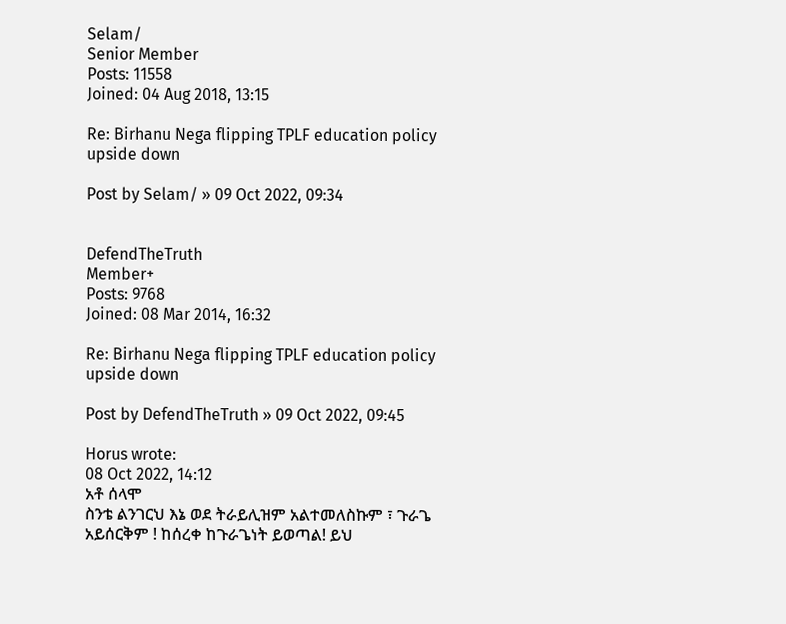Selam/
Senior Member
Posts: 11558
Joined: 04 Aug 2018, 13:15

Re: Birhanu Nega flipping TPLF education policy upside down

Post by Selam/ » 09 Oct 2022, 09:34


DefendTheTruth
Member+
Posts: 9768
Joined: 08 Mar 2014, 16:32

Re: Birhanu Nega flipping TPLF education policy upside down

Post by DefendTheTruth » 09 Oct 2022, 09:45

Horus wrote:
08 Oct 2022, 14:12
አቶ ሰላሞ
ስንቴ ልንገርህ እኔ ወደ ትራይሊዝም አልተመለስኩም ፣ ጉራጌ አይሰርቅም ! ከሰረቀ ከጉራጌነት ይወጣል! ይህ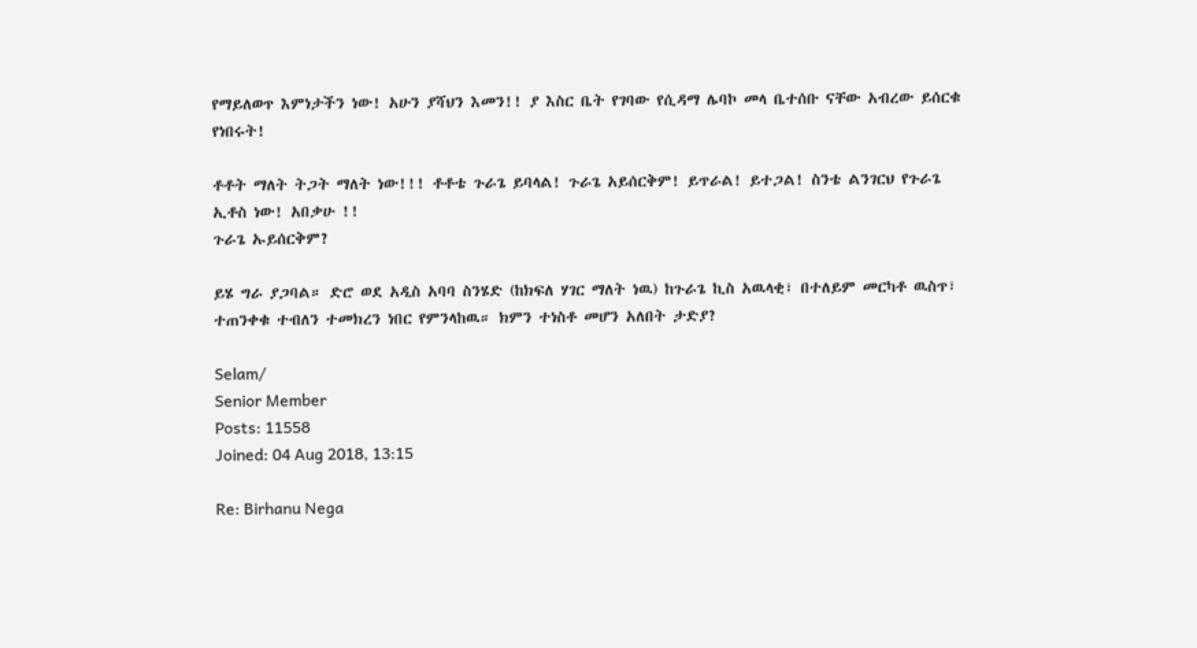የማይለወጥ እምነታችን ነው! አሁን ያሻህን እመን!! ያ እስር ቤት የገባው የሲዳማ ሌባኮ መላ ቤተሰቡ ናቸው አብረው ይሰርቁ የነበሩት!

ቶቶት ማለት ትጋት ማለት ነው!!! ቶቶቴ ጉራጌ ይባላል! ጉራጌ አይሰርቅም! ይጥራል! ይተጋል! ስንቴ ልንገርህ የጉራጌ ኢቶስ ነው! አበቃሁ !!
ጉራጌ ኡይሰርቅም?

ይሄ ግራ ያጋባል። ድሮ ወደ አዲስ አባባ ስንሄድ (ከክፍለ ሃገር ማለት ነዉ) ከጉራጌ ኪስ አዉላቂ፣ በተለይም መርካቶ ዉስጥ፣ ተጠንቀቁ ተብለን ተመክረን ነበር የምንላከዉ። ክምን ተነስቶ መሆን አለበት ታድያ?

Selam/
Senior Member
Posts: 11558
Joined: 04 Aug 2018, 13:15

Re: Birhanu Nega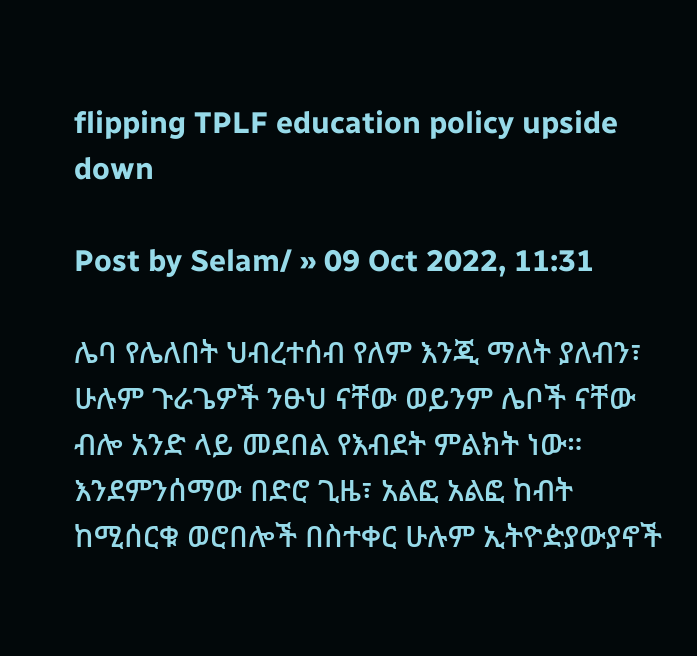flipping TPLF education policy upside down

Post by Selam/ » 09 Oct 2022, 11:31

ሌባ የሌለበት ህብረተሰብ የለም እንጂ ማለት ያለብን፣ ሁሉም ጉራጌዎች ንፁህ ናቸው ወይንም ሌቦች ናቸው ብሎ አንድ ላይ መደበል የእብደት ምልክት ነው። እንደምንሰማው በድሮ ጊዜ፣ አልፎ አልፎ ከብት ከሚሰርቁ ወሮበሎች በስተቀር ሁሉም ኢትዮዽያውያኖች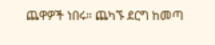ጨዋዎች ነበሩ። ጨካኙ ደርግ ከመጣ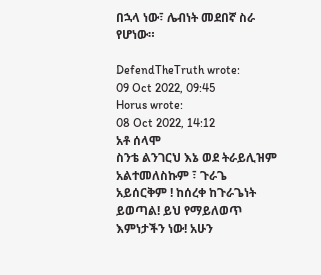በኋላ ነው፣ ሌብነት መደበኛ ስራ የሆነው።

DefendTheTruth wrote:
09 Oct 2022, 09:45
Horus wrote:
08 Oct 2022, 14:12
አቶ ሰላሞ
ስንቴ ልንገርህ እኔ ወደ ትራይሊዝም አልተመለስኩም ፣ ጉራጌ አይሰርቅም ! ከሰረቀ ከጉራጌነት ይወጣል! ይህ የማይለወጥ እምነታችን ነው! አሁን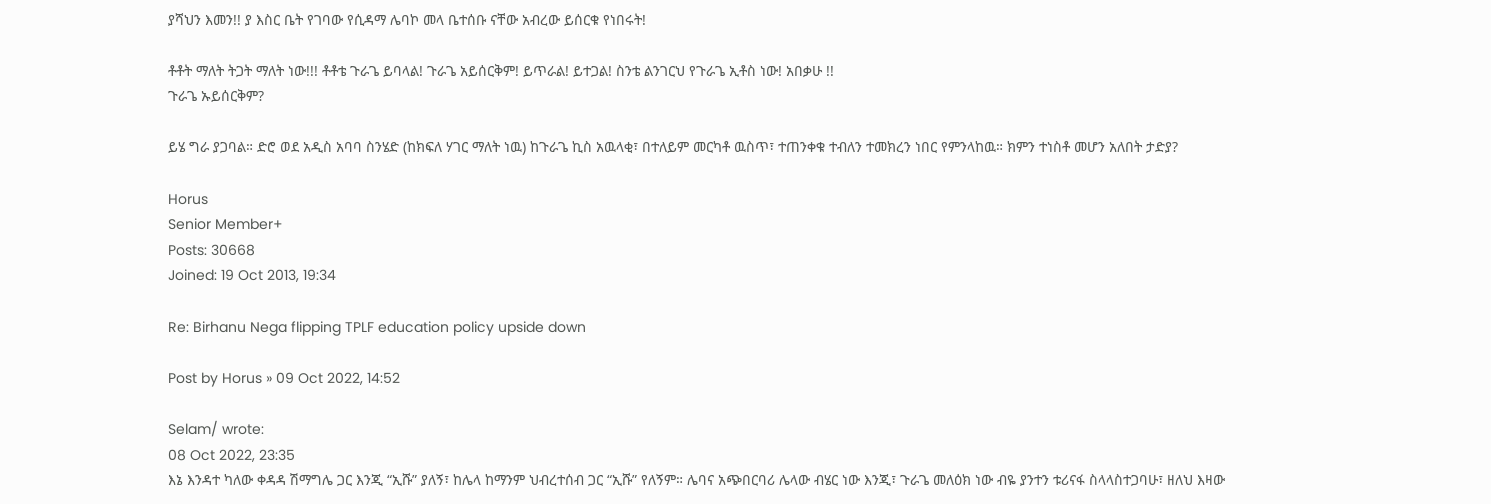ያሻህን እመን!! ያ እስር ቤት የገባው የሲዳማ ሌባኮ መላ ቤተሰቡ ናቸው አብረው ይሰርቁ የነበሩት!

ቶቶት ማለት ትጋት ማለት ነው!!! ቶቶቴ ጉራጌ ይባላል! ጉራጌ አይሰርቅም! ይጥራል! ይተጋል! ስንቴ ልንገርህ የጉራጌ ኢቶስ ነው! አበቃሁ !!
ጉራጌ ኡይሰርቅም?

ይሄ ግራ ያጋባል። ድሮ ወደ አዲስ አባባ ስንሄድ (ከክፍለ ሃገር ማለት ነዉ) ከጉራጌ ኪስ አዉላቂ፣ በተለይም መርካቶ ዉስጥ፣ ተጠንቀቁ ተብለን ተመክረን ነበር የምንላከዉ። ክምን ተነስቶ መሆን አለበት ታድያ?

Horus
Senior Member+
Posts: 30668
Joined: 19 Oct 2013, 19:34

Re: Birhanu Nega flipping TPLF education policy upside down

Post by Horus » 09 Oct 2022, 14:52

Selam/ wrote:
08 Oct 2022, 23:35
እኔ እንዳተ ካለው ቀዳዳ ሽማግሌ ጋር እንጂ “ኢሹ” ያለኝ፣ ከሌላ ከማንም ህብረተሰብ ጋር “ኢሹ” የለኝም። ሌባና አጭበርባሪ ሌላው ብሄር ነው እንጂ፣ ጉራጌ መለዕክ ነው ብዬ ያንተን ቱሪናፋ ስላላስተጋባሁ፣ ዘለህ እዛው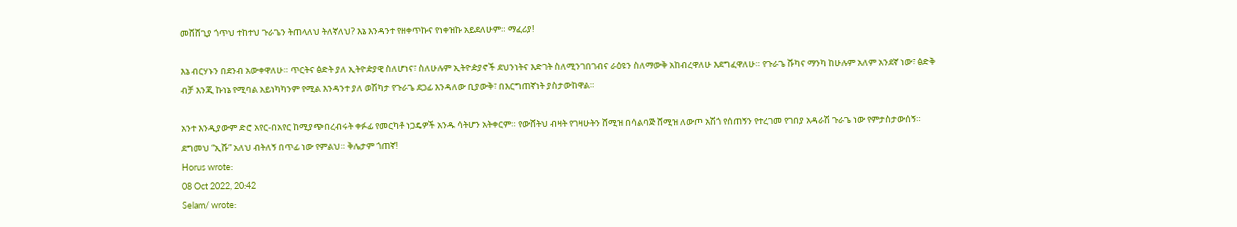መሸሸጊያ ጎጥህ ተከተህ ጉራጌን ትጠላለህ ትለኛለህ? እኔ እንዳንተ የዘቀጥኩና የነቀዝኩ አይደለሁም። ማፈሪያ!

እኔ ብርሃኑን በደንብ አውቀዋለሁ። ጥርትና ፅድት ያለ ኢትዮዽያዊ ስለሆነና፣ ስለሁሉም ኢትዮዽያኖች ደህንነትና እድገት ስለሚንገበገብና ራዕዩን ስለማውቅ አከብረዋለሁ እደግፈዋለሁ። የጉራጌ ሹካና ማንካ ከሁሉም አለም አንደኛ ነው፣ ፅድቅ ብቻ እንጂ ኩነኔ የሚባል አይነካካንም የሚል እንዳንተ ያለ ወሽካታ የጉራጌ ደጋፊ እንዳለው ቢያውቅ፣ በእርግጠኛነት ያስታውከዋል።

አንተ እንዲያውም ድሮ አየር-በአየር ከሚያጭበረብሩት ቀፉፊ የመርካቶ ነጋዴዎች አንዱ ሳትሆን አትቀርም። የውሸትህ ብዛት የገዛሁትን ሸሚዝ በሳልባጅ ሸሚዝ ለውጦ አሽጎ የሰጠኝን የተረገመ የገበያ አዳራሽ ጉራጌ ነው የምታስታውሰኝ። ደግመህ “ኢሹ” አለህ ብትለኝ በጥፊ ነው የምልህ። ቅሌታም ጎጠኛ!
Horus wrote:
08 Oct 2022, 20:42
Selam/ wrote: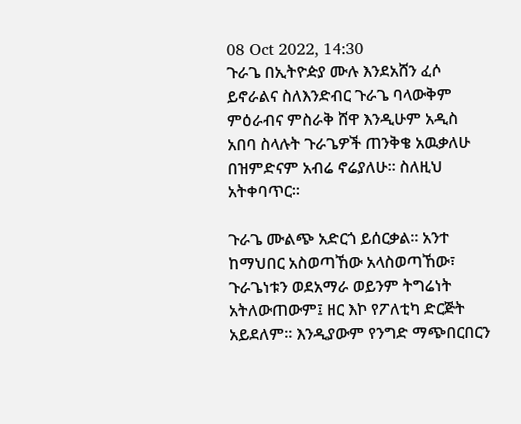08 Oct 2022, 14:30
ጉራጌ በኢትዮዽያ ሙሉ እንደአሸን ፈሶ ይኖራልና ስለእንድብር ጉራጌ ባላውቅም ምዕራብና ምስራቅ ሸዋ እንዲሁም አዲስ አበባ ስላሉት ጉራጌዎች ጠንቅቄ አዉቃለሁ በዝምድናም አብሬ ኖሬያለሁ። ስለዚህ አትቀባጥር።

ጉራጌ ሙልጭ አድርጎ ይሰርቃል። አንተ ከማህበር አስወጣኸው አላስወጣኸው፣ ጉራጌነቱን ወደአማራ ወይንም ትግሬነት አትለውጠውም፤ ዘር እኮ የፖለቲካ ድርጅት አይደለም። እንዲያውም የንግድ ማጭበርበርን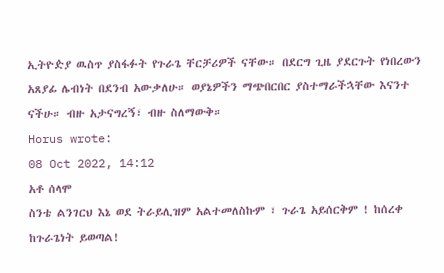ኢትዮዽያ ዉስጥ ያስፋፉት የጉራጌ ቸርቻሪዎች ናቸው። በደርግ ጊዜ ያደርጉት የነበረውን አጸያፊ ሌብነት በደንብ አውቃለሁ። ወያኔዎችን ማጭበርበር ያስተማራችኋቸው እናንተ ናችሁ። ብዙ አታናግረኝ፣ ብዙ ስለማውቅ።
Horus wrote:
08 Oct 2022, 14:12
አቶ ሰላሞ
ስንቴ ልንገርህ እኔ ወደ ትራይሊዝም አልተመለስኩም ፣ ጉራጌ አይሰርቅም ! ከሰረቀ ከጉራጌነት ይወጣል!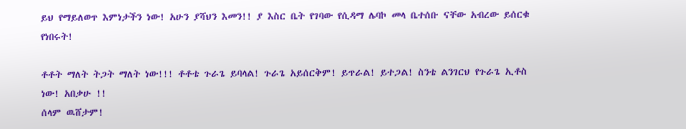ይህ የማይለወጥ እምነታችን ነው! አሁን ያሻህን እመን!! ያ እስር ቤት የገባው የሲዳማ ሌባኮ መላ ቤተሰቡ ናቸው አብረው ይሰርቁ የነበሩት!

ቶቶት ማለት ትጋት ማለት ነው!!! ቶቶቴ ጉራጌ ይባላል! ጉራጌ አይሰርቅም! ይጥራል! ይተጋል! ስንቴ ልንገርህ የጉራጌ ኢቶስ ነው! አበቃሁ !!
ሰላም ዉሸታም!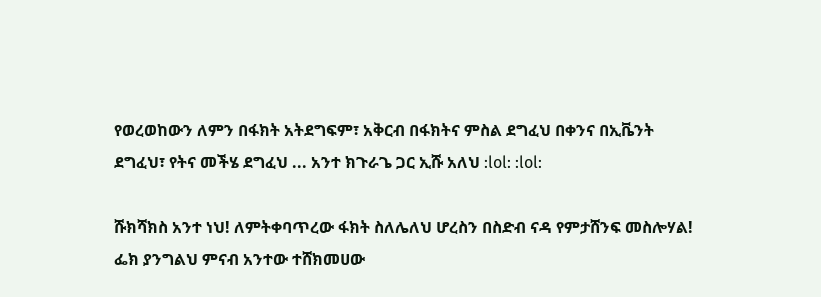የወረወከውን ለምን በፋክት አትደግፍም፣ አቅርብ በፋክትና ምስል ደግፈህ በቀንና በኢቬንት ደግፈህ፣ የትና መችሄ ደግፈህ ... አንተ ክጉራጌ ጋር ኢሹ አለህ :lol: :lol:

ሹክሻክስ አንተ ነህ! ለምትቀባጥረው ፋክት ስለሌለህ ሆረስን በስድብ ናዳ የምታሸንፍ መስሎሃል! ፌክ ያንግልህ ምናብ አንተው ተሸክመሀው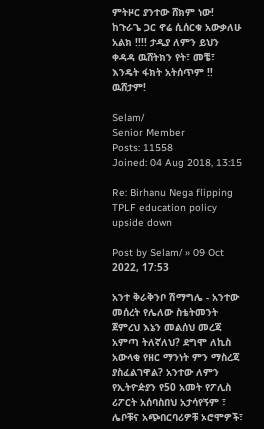ምትዞር ያንተው ሸክም ነው! ከጉራጌ ጋር ኖሬ ሲሰርቁ አውቃለሁ አልክ !!!! ታዲያ ለምን ይህን ቀዳዳ ዉሸትክን የት፣ መቼ፣ እንዴት ፋክት አትሰጥም !! ዉሸታም!

Selam/
Senior Member
Posts: 11558
Joined: 04 Aug 2018, 13:15

Re: Birhanu Nega flipping TPLF education policy upside down

Post by Selam/ » 09 Oct 2022, 17:53

አንተ ቅራቅንቦ ሽማግሌ - አንተው መሰረት የሌለው ስቴትመንት ጀምረህ እኔን መልሰህ መረጃ አምጣ ትለኛለህ? ደግሞ ለኪስ አውላቂ የዘር ማንነት ምን ማስረጃ ያስፈልገዋል? አንተው ለምን የኢትዮዽያን የ50 አመት የፖሊስ ሪፖርት አሰባስበህ አታሳየኝም ፣ ሌቦቹና አጭበርባሪዎቹ ኦሮሞዎች፣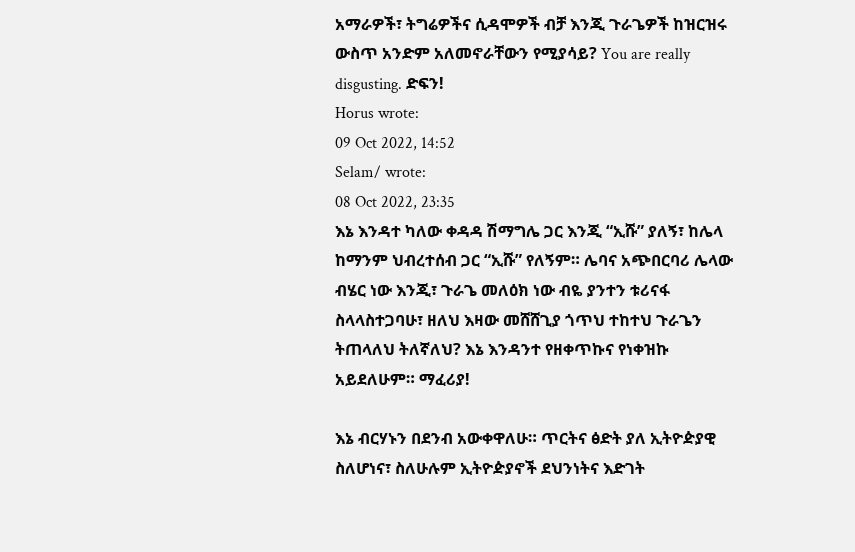አማራዎች፣ ትግሬዎችና ሲዳሞዎች ብቻ እንጂ ጉራጌዎች ከዝርዝሩ ውስጥ አንድም አለመኖራቸውን የሚያሳይ? You are really disgusting. ድፍን!
Horus wrote:
09 Oct 2022, 14:52
Selam/ wrote:
08 Oct 2022, 23:35
እኔ እንዳተ ካለው ቀዳዳ ሽማግሌ ጋር እንጂ “ኢሹ” ያለኝ፣ ከሌላ ከማንም ህብረተሰብ ጋር “ኢሹ” የለኝም። ሌባና አጭበርባሪ ሌላው ብሄር ነው እንጂ፣ ጉራጌ መለዕክ ነው ብዬ ያንተን ቱሪናፋ ስላላስተጋባሁ፣ ዘለህ እዛው መሸሸጊያ ጎጥህ ተከተህ ጉራጌን ትጠላለህ ትለኛለህ? እኔ እንዳንተ የዘቀጥኩና የነቀዝኩ አይደለሁም። ማፈሪያ!

እኔ ብርሃኑን በደንብ አውቀዋለሁ። ጥርትና ፅድት ያለ ኢትዮዽያዊ ስለሆነና፣ ስለሁሉም ኢትዮዽያኖች ደህንነትና እድገት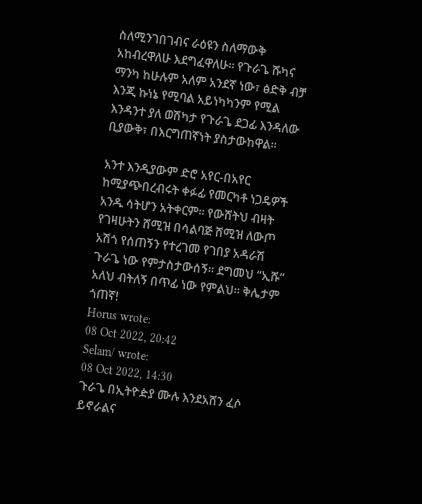ስለሚንገበገብና ራዕዩን ስለማውቅ አከብረዋለሁ እደግፈዋለሁ። የጉራጌ ሹካና ማንካ ከሁሉም አለም አንደኛ ነው፣ ፅድቅ ብቻ እንጂ ኩነኔ የሚባል አይነካካንም የሚል እንዳንተ ያለ ወሽካታ የጉራጌ ደጋፊ እንዳለው ቢያውቅ፣ በእርግጠኛነት ያስታውከዋል።

አንተ እንዲያውም ድሮ አየር-በአየር ከሚያጭበረብሩት ቀፉፊ የመርካቶ ነጋዴዎች አንዱ ሳትሆን አትቀርም። የውሸትህ ብዛት የገዛሁትን ሸሚዝ በሳልባጅ ሸሚዝ ለውጦ አሽጎ የሰጠኝን የተረገመ የገበያ አዳራሽ ጉራጌ ነው የምታስታውሰኝ። ደግመህ “ኢሹ” አለህ ብትለኝ በጥፊ ነው የምልህ። ቅሌታም ጎጠኛ!
Horus wrote:
08 Oct 2022, 20:42
Selam/ wrote:
08 Oct 2022, 14:30
ጉራጌ በኢትዮዽያ ሙሉ እንደአሸን ፈሶ ይኖራልና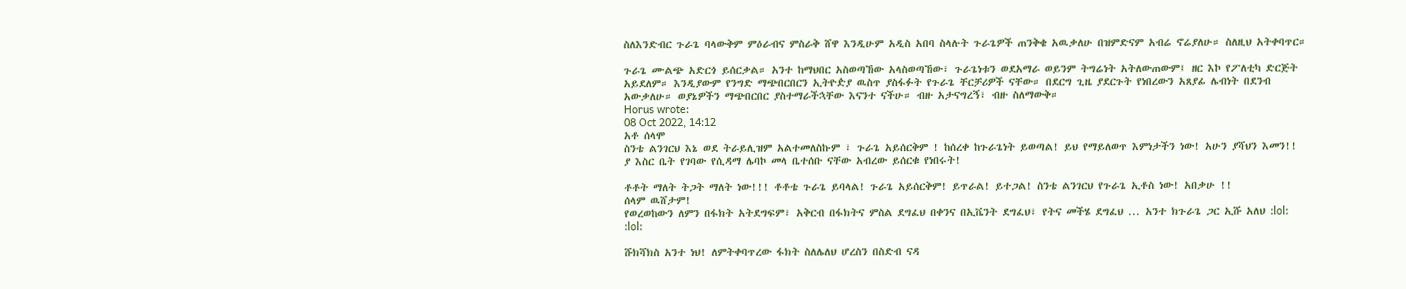ስለእንድብር ጉራጌ ባላውቅም ምዕራብና ምስራቅ ሸዋ እንዲሁም አዲስ አበባ ስላሉት ጉራጌዎች ጠንቅቄ አዉቃለሁ በዝምድናም አብሬ ኖሬያለሁ። ስለዚህ አትቀባጥር።

ጉራጌ ሙልጭ አድርጎ ይሰርቃል። አንተ ከማህበር አስወጣኸው አላስወጣኸው፣ ጉራጌነቱን ወደአማራ ወይንም ትግሬነት አትለውጠውም፤ ዘር እኮ የፖለቲካ ድርጅት አይደለም። እንዲያውም የንግድ ማጭበርበርን ኢትዮዽያ ዉስጥ ያስፋፉት የጉራጌ ቸርቻሪዎች ናቸው። በደርግ ጊዜ ያደርጉት የነበረውን አጸያፊ ሌብነት በደንብ አውቃለሁ። ወያኔዎችን ማጭበርበር ያስተማራችኋቸው እናንተ ናችሁ። ብዙ አታናግረኝ፣ ብዙ ስለማውቅ።
Horus wrote:
08 Oct 2022, 14:12
አቶ ሰላሞ
ስንቴ ልንገርህ እኔ ወደ ትራይሊዝም አልተመለስኩም ፣ ጉራጌ አይሰርቅም ! ከሰረቀ ከጉራጌነት ይወጣል! ይህ የማይለወጥ እምነታችን ነው! አሁን ያሻህን እመን!! ያ እስር ቤት የገባው የሲዳማ ሌባኮ መላ ቤተሰቡ ናቸው አብረው ይሰርቁ የነበሩት!

ቶቶት ማለት ትጋት ማለት ነው!!! ቶቶቴ ጉራጌ ይባላል! ጉራጌ አይሰርቅም! ይጥራል! ይተጋል! ስንቴ ልንገርህ የጉራጌ ኢቶስ ነው! አበቃሁ !!
ሰላም ዉሸታም!
የወረወከውን ለምን በፋክት አትደግፍም፣ አቅርብ በፋክትና ምስል ደግፈህ በቀንና በኢቬንት ደግፈህ፣ የትና መችሄ ደግፈህ ... አንተ ክጉራጌ ጋር ኢሹ አለህ :lol: :lol:

ሹክሻክስ አንተ ነህ! ለምትቀባጥረው ፋክት ስለሌለህ ሆረስን በስድብ ናዳ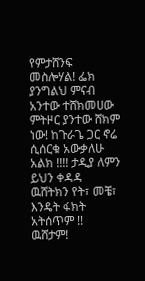የምታሸንፍ መስሎሃል! ፌክ ያንግልህ ምናብ አንተው ተሸክመሀው ምትዞር ያንተው ሸክም ነው! ከጉራጌ ጋር ኖሬ ሲሰርቁ አውቃለሁ አልክ !!!! ታዲያ ለምን ይህን ቀዳዳ ዉሸትክን የት፣ መቼ፣ እንዴት ፋክት አትሰጥም !! ዉሸታም!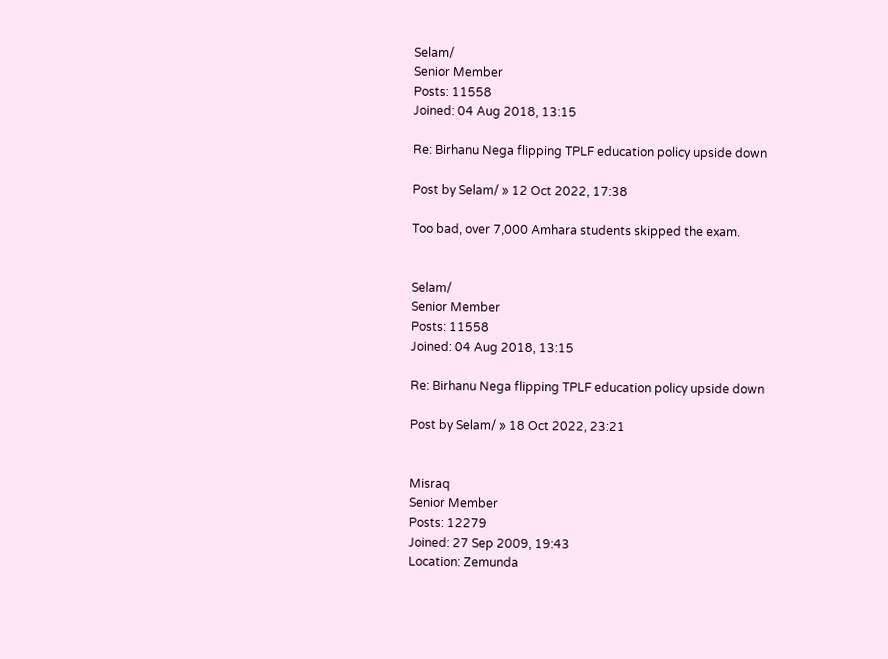Selam/
Senior Member
Posts: 11558
Joined: 04 Aug 2018, 13:15

Re: Birhanu Nega flipping TPLF education policy upside down

Post by Selam/ » 12 Oct 2022, 17:38

Too bad, over 7,000 Amhara students skipped the exam.


Selam/
Senior Member
Posts: 11558
Joined: 04 Aug 2018, 13:15

Re: Birhanu Nega flipping TPLF education policy upside down

Post by Selam/ » 18 Oct 2022, 23:21


Misraq
Senior Member
Posts: 12279
Joined: 27 Sep 2009, 19:43
Location: Zemunda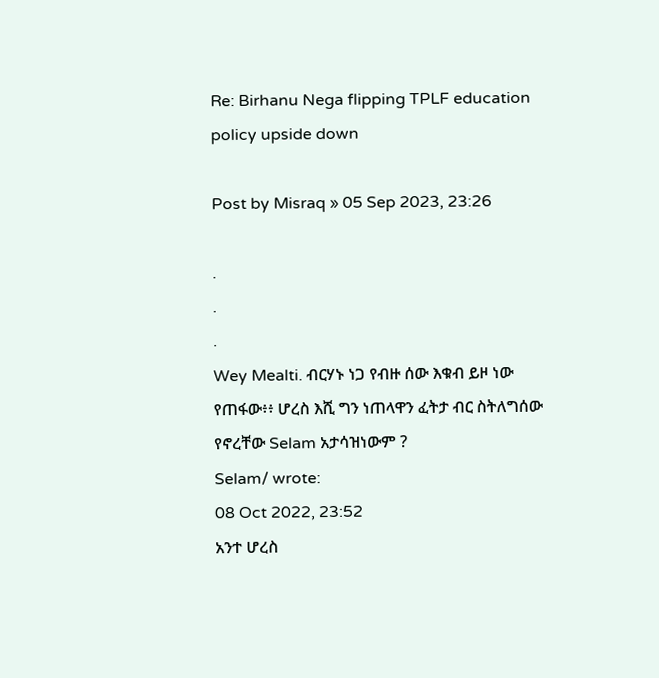Re: Birhanu Nega flipping TPLF education policy upside down

Post by Misraq » 05 Sep 2023, 23:26

.
.
.
Wey Mealti. ብርሃኑ ነጋ የብዙ ሰው እቁብ ይዞ ነው የጠፋው፥፥ ሆረስ እሺ ግን ነጠላዋን ፈትታ ብር ስትለግሰው የኖረቸው Selam አታሳዝነውም ?
Selam/ wrote:
08 Oct 2022, 23:52
አንተ ሆረስ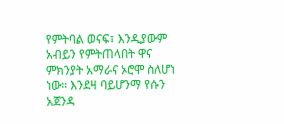የምትባል ወናፍ፣ እንዲያውም አብይን የምትጠላበት ዋና ምክንያት አማራና ኦሮሞ ስለሆነ ነው። እንደዛ ባይሆንማ የሱን አጀንዳ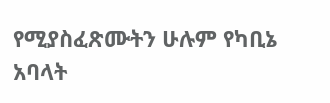የሚያስፈጽሙትን ሁሉም የካቢኔ አባላት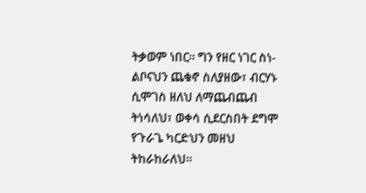ትቃወም ነበር። ግን የዘር ነገር ስነ-ልቦናህን ጨቁኖ ስለያዘው፣ ብርሃኑ ሲሞገስ ዘለህ ለማጨብጨብ ትነሳለህ፣ ወቀሳ ሲደርስበት ደግሞ የጉራጌ ካርድህን መዘህ ትከራከራለህ።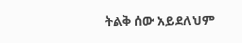ትልቅ ሰው አይደለህም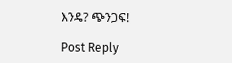እንዴ? ጭንጋፍ!

Post Reply